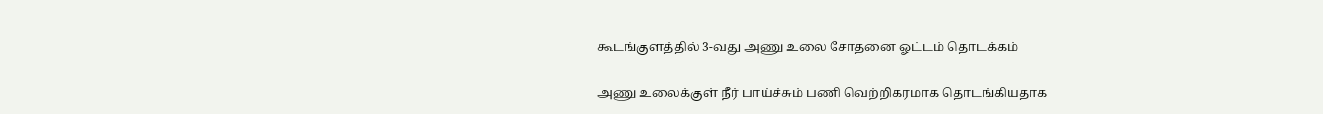கூடங்குளத்தில் 3-வது அணு உலை சோதனை ஓட்டம் தொடக்கம்

அணு உலைக்குள் நீர் பாய்ச்சும் பணி வெற்றிகரமாக தொடங்கியதாக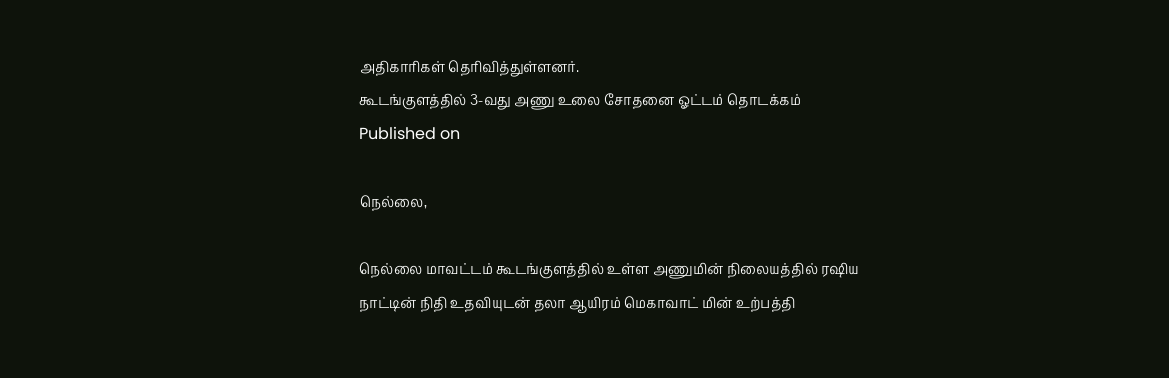அதிகாரிகள் தெரிவித்துள்ளனர்.
கூடங்குளத்தில் 3-வது அணு உலை சோதனை ஓட்டம் தொடக்கம்
Published on

நெல்லை,

நெல்லை மாவட்டம் கூடங்குளத்தில் உள்ள அணுமின் நிலையத்தில் ரஷிய நாட்டின் நிதி உதவியுடன் தலா ஆயிரம் மெகாவாட் மின் உற்பத்தி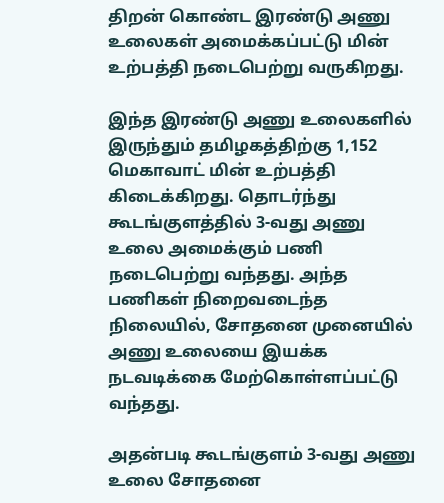திறன் கொண்ட இரண்டு அணு உலைகள் அமைக்கப்பட்டு மின் உற்பத்தி நடைபெற்று வருகிறது.

இந்த இரண்டு அணு உலைகளில் இருந்தும் தமிழகத்திற்கு 1,152 மெகாவாட் மின் உற்பத்தி கிடைக்கிறது. தொடர்ந்து கூடங்குளத்தில் 3-வது அணு உலை அமைக்கும் பணி நடைபெற்று வந்தது. அந்த பணிகள் நிறைவடைந்த நிலையில், சோதனை முனையில் அணு உலையை இயக்க நடவடிக்கை மேற்கொள்ளப்பட்டு வந்தது.

அதன்படி கூடங்குளம் 3-வது அணு உலை சோதனை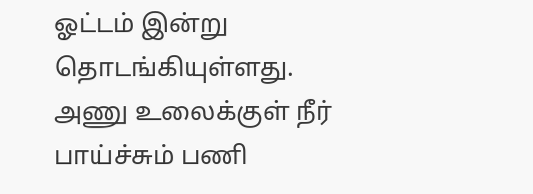ஓட்டம் இன்று தொடங்கியுள்ளது. அணு உலைக்குள் நீர் பாய்ச்சும் பணி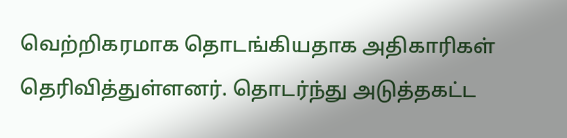வெற்றிகரமாக தொடங்கியதாக அதிகாரிகள் தெரிவித்துள்ளனர். தொடர்ந்து அடுத்தகட்ட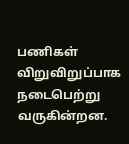பணிகள் விறுவிறுப்பாக நடைபெற்று வருகின்றன.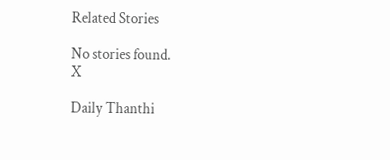Related Stories

No stories found.
X

Daily Thanthi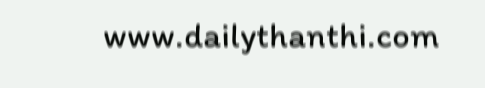www.dailythanthi.com